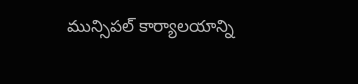మున్సిపల్ కార్యాలయాన్ని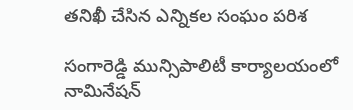తనిఖీ చేసిన ఎన్నికల సంఘం పరిశ

సంగారెడ్డి మున్సిపాలిటీ కార్యాలయంలో నామినేషన్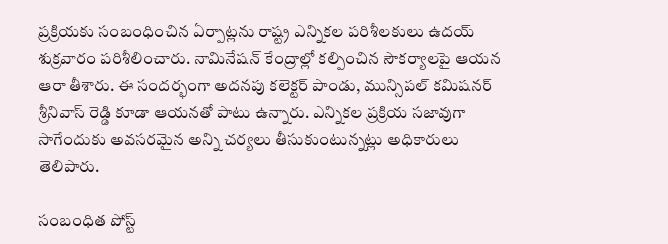ప్రక్రియకు సంబంధించిన ఏర్పాట్లను రాష్ట్ర ఎన్నికల పరిశీలకులు ఉదయ్ శుక్రవారం పరిశీలించారు. నామినేషన్ కేంద్రాల్లో కల్పించిన సౌకర్యాలపై ఆయన ఆరా తీశారు. ఈ సందర్భంగా అదనపు కలెక్టర్ పాండు, మున్సిపల్ కమిషనర్ శ్రీనివాస్ రెడ్డి కూడా ఆయనతో పాటు ఉన్నారు. ఎన్నికల ప్రక్రియ సజావుగా సాగేందుకు అవసరమైన అన్ని చర్యలు తీసుకుంటున్నట్లు అధికారులు తెలిపారు.

సంబంధిత పోస్ట్